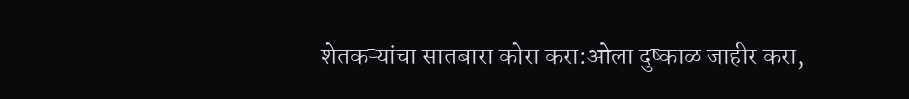शेतकऱ्यांचा सातबारा कोरा करा:ओला दुष्काळ जाहीर करा,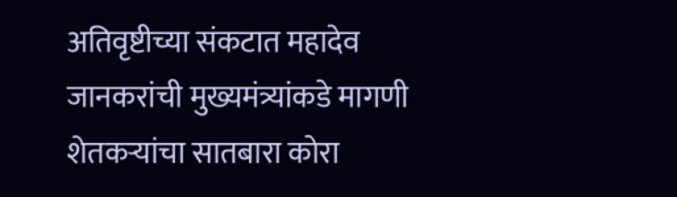अतिवृष्टीच्या संकटात महादेव जानकरांची मुख्यमंत्र्यांकडे मागणी
शेतकऱ्यांचा सातबारा कोरा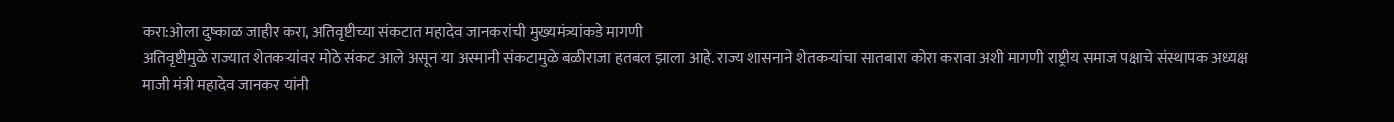करा:ओला दुष्काळ जाहीर करा, अतिवृष्टीच्या संकटात महादेव जानकरांची मुख्यमंत्र्यांकडे मागणी
अतिवृष्टीमुळे राज्यात शेतकऱ्यांवर मोठे संकट आले असून या अस्मानी संकटामुळे बळीराजा हतबल झाला आहे. राज्य शासनाने शेतकऱ्यांचा सातबारा कोरा करावा अशी मागणी राष्ट्रीय समाज पक्षाचे संस्थापक अध्यक्ष माजी मंत्री महादेव जानकर यांनी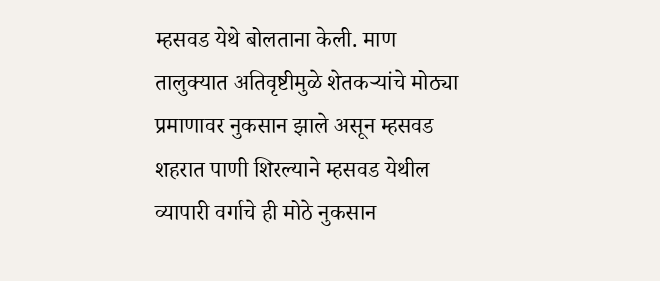म्हसवड येथे बोलताना केली. माण तालुक्यात अतिवृष्टीमुळे शेतकऱ्यांचे मोठ्या प्रमाणावर नुकसान झाले असून म्हसवड शहरात पाणी शिरल्याने म्हसवड येथील व्यापारी वर्गाचे ही मोठे नुकसान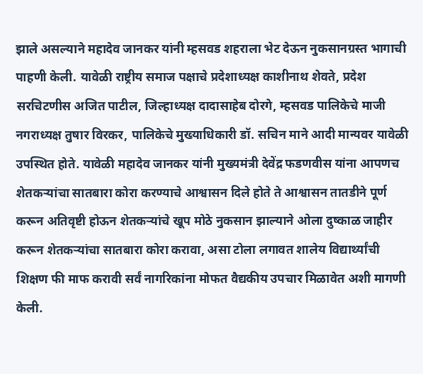झाले असल्याने महादेव जानकर यांनी म्हसवड शहराला भेट देऊन नुकसानग्रस्त भागाची पाहणी केली. यावेळी राष्ट्रीय समाज पक्षाचे प्रदेशाध्यक्ष काशीनाथ शेवते, प्रदेश सरचिटणीस अजित पाटील, जिल्हाध्यक्ष दादासाहेब दोरगे, म्हसवड पालिकेचे माजी नगराध्यक्ष तुषार विरकर, पालिकेचे मुख्याधिकारी डॉ. सचिन माने आदी मान्यवर यावेळी उपस्थित होते. यावेळी महादेव जानकर यांनी मुख्यमंत्री देवेंद्र फडणवीस यांना आपणच शेतकऱ्यांचा सातबारा कोरा करण्याचे आश्वासन दिले होते ते आश्वासन तातडीने पूर्ण करून अतिवृष्टी होऊन शेतकऱ्यांचे खूप मोठे नुकसान झाल्याने ओला दुष्काळ जाहीर करून शेतकऱ्यांचा सातबारा कोरा करावा, असा टोला लगावत शालेय विद्यार्थ्यांची शिक्षण फी माफ करावी सर्वं नागरिकांना मोफत वैद्यकीय उपचार मिळावेत अशी मागणी केली.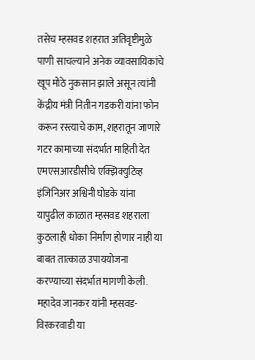तसेच म्हसवड शहरात अतिवृष्टीमुळे पाणी साचल्याने अनेक व्यावसायिकांचे खूप मोठे नुकसान झाले असून त्यांनी केंद्रीय मंत्री नितीन गडकरी यांना फोन करून रस्त्याचे काम, शहरातून जाणारे गटर कामाच्या संदर्भात माहिती देत एमएसआरडीसीचे एक्झिक्युटिव्ह इंजिनिअर अश्विनी घोडके यांना यापुढील काळात म्हसवड शहराला कुठलाही धोका निर्माण होणार नाही या बाबत तात्काळ उपाययोजना करण्याच्या संदर्भात मागणी केली. महादेव जानकर यांनी म्हसवड-विरकरवाडी या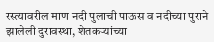रस्त्यावरील माण नदी पुलाची पाऊस व नदीच्या पुराने झालेली दुरावस्था, शेतकऱ्यांच्या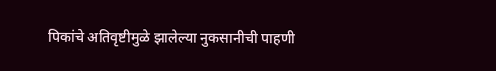पिकांचे अतिवृष्टीमुळे झालेल्या नुकसानीची पाहणी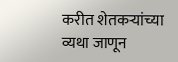करीत शेतकऱ्यांच्या व्यथा जाणून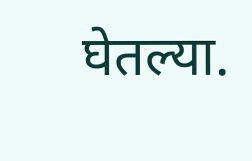घेतल्या.